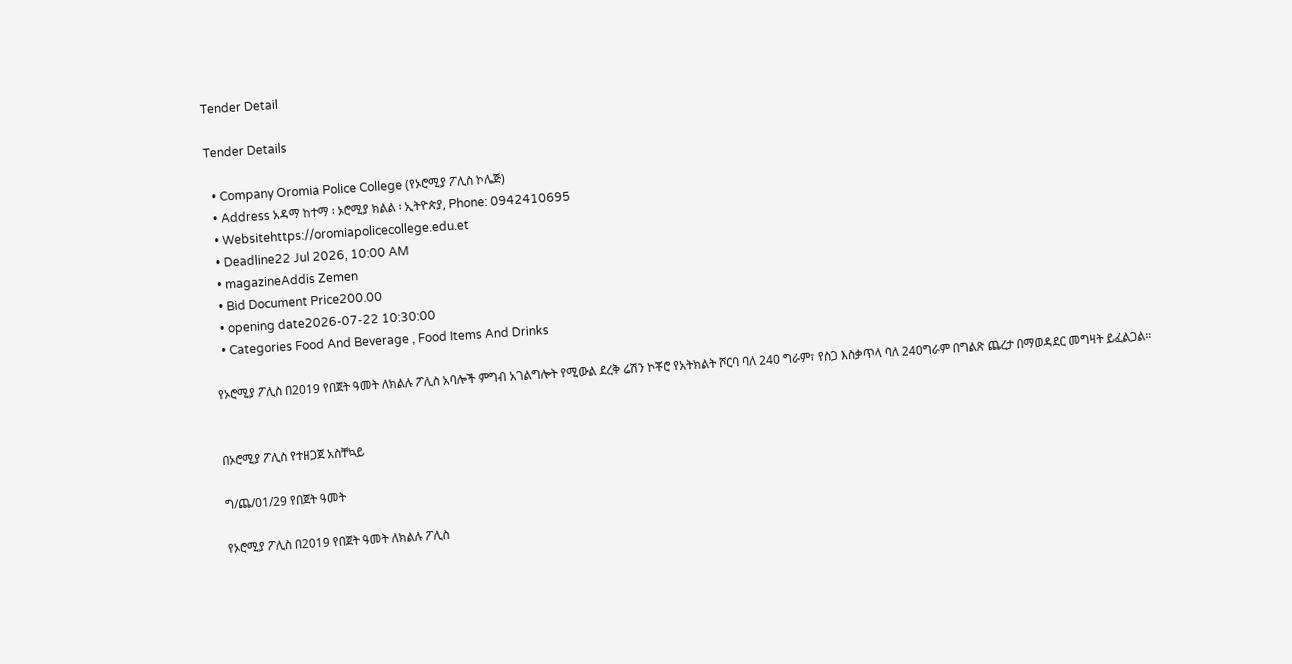Tender Detail

Tender Details

  • Company Oromia Police College (የኦሮሚያ ፖሊስ ኮሌጅ)
  • Address አዳማ ከተማ ፡ ኦሮሚያ ክልል ፡ ኢትዮጵያ, Phone: 0942410695
  • Websitehttps://oromiapolicecollege.edu.et
  • Deadline22 Jul 2026, 10:00 AM
  • magazineAddis Zemen
  • Bid Document Price200.00
  • opening date2026-07-22 10:30:00
  • Categories Food And Beverage , Food Items And Drinks

የኦሮሚያ ፖሊስ በ2019 የበጀት ዓመት ለክልሉ ፖሊስ አባሎች ምግብ አገልግሎት የሚውል ደረቅ ሬሽን ኮቾሮ የአትክልት ሾርባ ባለ 240 ግራም፣ የስጋ እስቃጥላ ባለ 240ግራም በግልጽ ጨረታ በማወዳደር መግዛት ይፈልጋል።


በኦሮሚያ ፖሊስ የተዘጋጀ አስቸኳይ

ግ/ጨ/01/29 የበጀት ዓመት

የኦሮሚያ ፖሊስ በ2019 የበጀት ዓመት ለክልሉ ፖሊስ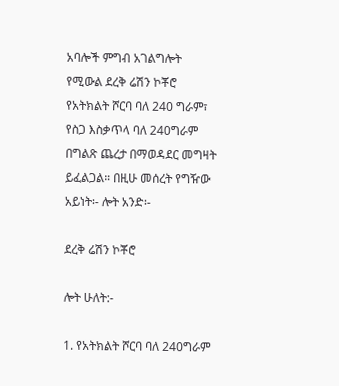አባሎች ምግብ አገልግሎት የሚውል ደረቅ ሬሽን ኮቾሮ የአትክልት ሾርባ ባለ 240 ግራም፣ የስጋ እስቃጥላ ባለ 240ግራም በግልጽ ጨረታ በማወዳደር መግዛት ይፈልጋል። በዚሁ መሰረት የግዥው አይነት፡- ሎት አንድ፡-

ደረቅ ሬሽን ኮቾሮ

ሎት ሁለት:-

1. የአትክልት ሾርባ ባለ 240ግራም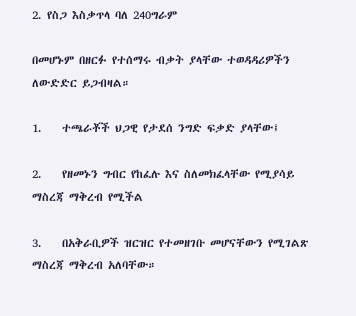2. የስጋ እስቃጥላ ባለ 240ግራም

በመሆኑም በዘርፉ የተሰማሩ ብቃት ያላቸው ተወዳዳሪዎችን ለውድድር ይጋብዛል።

1.    ተጫራቾች ህጋዊ የታደሰ ንግድ ፍቃድ ያላቸው፤

2.    የዘመኑን ግብር የከፈሉ እና ስለመክፈላቸው የሚያሳይ ማስረጃ ማቅረብ የሚችል

3.    በአቅራቢዎች ዝርዝር የተመዘገቡ መሆናቸውን የሚገልጽ ማስረጃ ማቅረብ አለባቸው።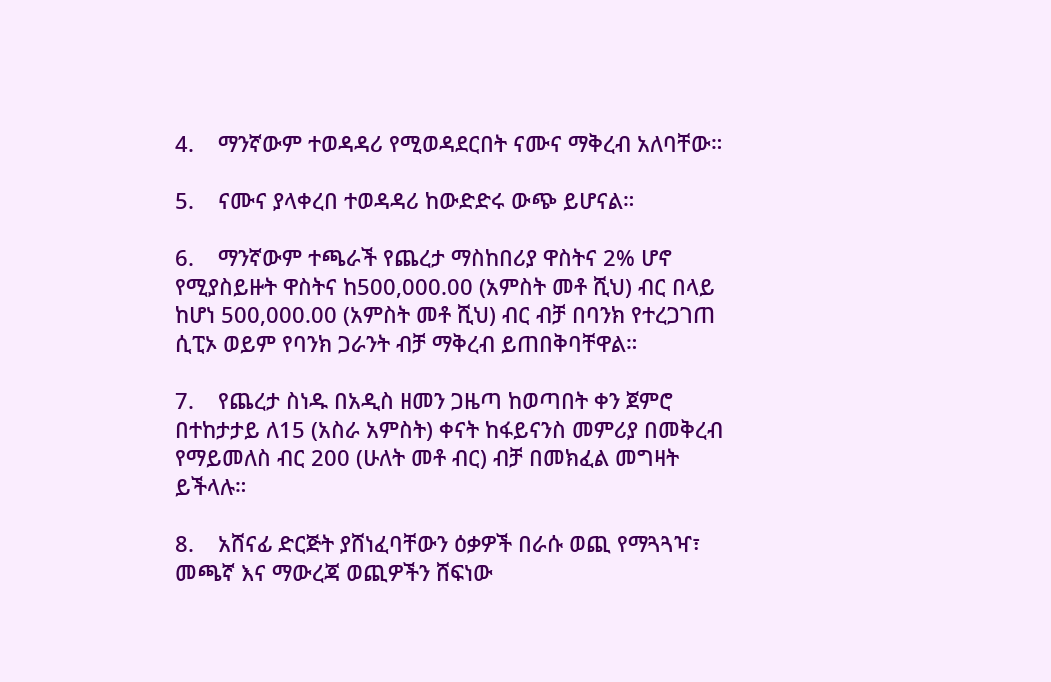4.    ማንኛውም ተወዳዳሪ የሚወዳደርበት ናሙና ማቅረብ አለባቸው።

5.    ናሙና ያላቀረበ ተወዳዳሪ ከውድድሩ ውጭ ይሆናል።

6.    ማንኛውም ተጫራች የጨረታ ማስከበሪያ ዋስትና 2% ሆኖ የሚያስይዙት ዋስትና ከ500,000.00 (አምስት መቶ ሺህ) ብር በላይ ከሆነ 500,000.00 (አምስት መቶ ሺህ) ብር ብቻ በባንክ የተረጋገጠ ሲፒኦ ወይም የባንክ ጋራንት ብቻ ማቅረብ ይጠበቅባቸዋል።

7.    የጨረታ ስነዱ በአዲስ ዘመን ጋዜጣ ከወጣበት ቀን ጀምሮ በተከታታይ ለ15 (አስራ አምስት) ቀናት ከፋይናንስ መምሪያ በመቅረብ የማይመለስ ብር 200 (ሁለት መቶ ብር) ብቻ በመክፈል መግዛት ይችላሉ።

8.    አሸናፊ ድርጅት ያሸነፈባቸውን ዕቃዎች በራሱ ወጪ የማጓጓዣ፣ መጫኛ እና ማውረጃ ወጪዎችን ሸፍነው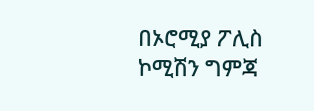በኦሮሚያ ፖሊስ ኮሚሽን ግምጃ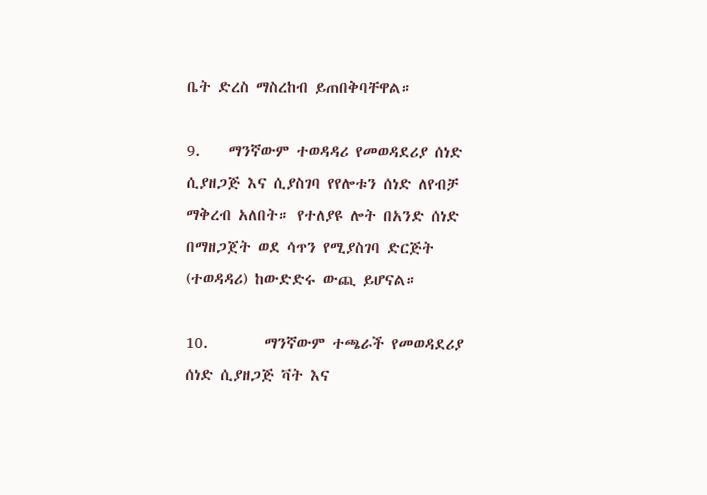ቤት ድረስ ማስረከብ ይጠበቅባቸዋል።

9.    ማንኛውም ተወዳዳሪ የመወዳደሪያ ሰነድ ሲያዘጋጅ እና ሲያስገባ የየሎቱን ሰነድ ለየብቻ ማቅረብ አለበት። የተለያዩ ሎት በአንድ ሰነድ በማዘጋጀት ወደ ሳጥን የሚያስገባ ድርጅት (ተወዳዳሪ) ከውድድሩ ውጪ ይሆናል።

10.        ማንኛውም ተጫራች የመወዳደሪያ ሰነድ ሲያዘጋጅ ቫት እና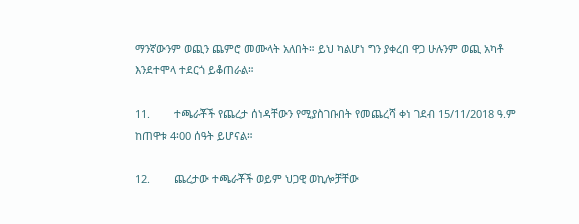ማንኛውንም ወጪን ጨምሮ መሙላት አለበት። ይህ ካልሆነ ግን ያቀረበ ዋጋ ሁሉንም ወጪ አካቶ እንደተሞላ ተደርጎ ይቆጠራል።

11.        ተጫራቾች የጨረታ ሰነዳቸውን የሚያስገቡበት የመጨረሻ ቀነ ገደብ 15/11/2018 ዓ.ም ከጠዋቱ 4፡00 ሰዓት ይሆናል።

12.        ጨረታው ተጫራቾች ወይም ህጋዊ ወኪሎቻቸው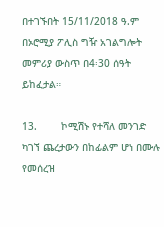በተገኙበት 15/11/2018 ዓ.ም በኦሮሚያ ፖሊስ ግዥ አገልግሎት መምሪያ ውስጥ በ4፡30 ሰዓት ይከፈታል።

13.        ኮሚሽኑ የተሻለ መንገድ ካገኘ ጨረታውን በከፊልም ሆነ በሙሉ የመሰረዝ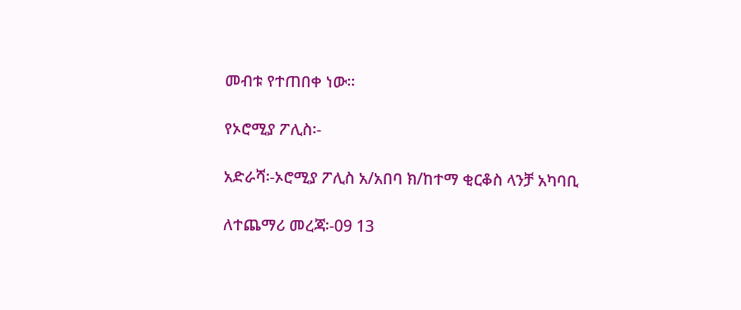መብቱ የተጠበቀ ነው።

የኦሮሚያ ፖሊስ፡-

አድራሻ፡-ኦሮሚያ ፖሊስ አ/አበባ ክ/ከተማ ቂርቆስ ላንቻ አካባቢ

ለተጨማሪ መረጃ፡-09 13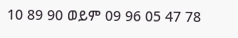10 89 90 ወይም 09 96 05 47 78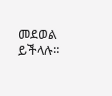መደወል ይችላሉ።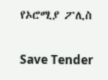የኦሮሚያ ፖሊስ

Save Tender